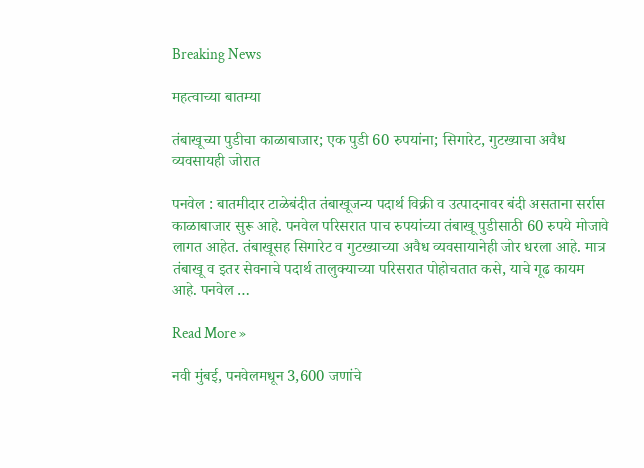Breaking News

महत्वाच्या बातम्या

तंबाखूच्या पुडीचा काळाबाजार; एक पुडी 60 रुपयांना; सिगारेट, गुटख्याचा अवैध व्यवसायही जोरात

पनवेल : बातमीदार टाळेबंदीत तंबाखूजन्य पदार्थ विक्री व उत्पादनावर बंदी असताना सर्रास काळाबाजार सुरू आहे. पनवेल परिसरात पाच रुपयांच्या तंबाखू पुडीसाठी 60 रुपये मोजावे लागत आहेत. तंबाखूसह सिगारेट व गुटख्याच्या अवैध व्यवसायानेही जोर धरला आहे. मात्र तंबाखू व इतर सेवनाचे पदार्थ तालुक्याच्या परिसरात पोहोचतात कसे, याचे गूढ कायम आहे. पनवेल …

Read More »

नवी मुंबई, पनवेलमधून 3,600 जणांचे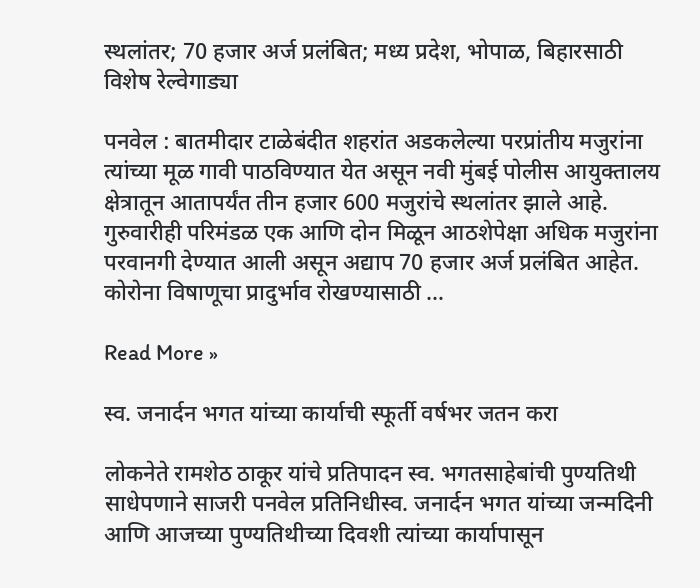स्थलांतर; 70 हजार अर्ज प्रलंबित; मध्य प्रदेश, भोपाळ, बिहारसाठी विशेष रेल्वेगाड्या

पनवेल : बातमीदार टाळेबंदीत शहरांत अडकलेल्या परप्रांतीय मजुरांना त्यांच्या मूळ गावी पाठविण्यात येत असून नवी मुंबई पोलीस आयुक्तालय क्षेत्रातून आतापर्यंत तीन हजार 600 मजुरांचे स्थलांतर झाले आहे. गुरुवारीही परिमंडळ एक आणि दोन मिळून आठशेपेक्षा अधिक मजुरांना परवानगी देण्यात आली असून अद्याप 70 हजार अर्ज प्रलंबित आहेत. कोरोना विषाणूचा प्रादुर्भाव रोखण्यासाठी …

Read More »

स्व. जनार्दन भगत यांच्या कार्याची स्फूर्ती वर्षभर जतन करा

लोकनेते रामशेठ ठाकूर यांचे प्रतिपादन स्व. भगतसाहेबांची पुण्यतिथी साधेपणाने साजरी पनवेल प्रतिनिधीस्व. जनार्दन भगत यांच्या जन्मदिनी आणि आजच्या पुण्यतिथीच्या दिवशी त्यांच्या कार्यापासून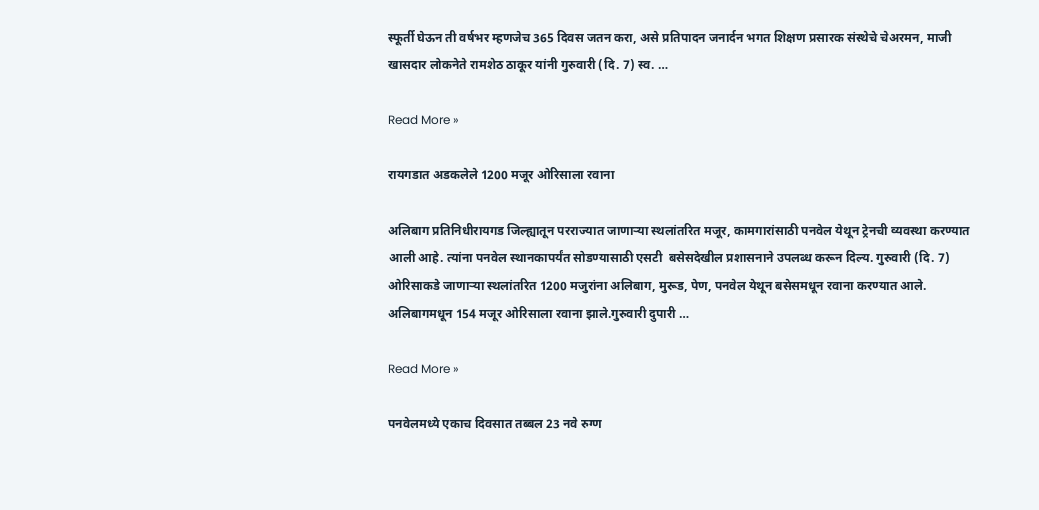स्फूर्ती घेऊन ती वर्षभर म्हणजेच 365 दिवस जतन करा, असे प्रतिपादन जनार्दन भगत शिक्षण प्रसारक संस्थेचे चेअरमन, माजी खासदार लोकनेते रामशेठ ठाकूर यांनी गुरुवारी (दि. 7) स्व. …

Read More »

रायगडात अडकलेले 1200 मजूर ओरिसाला रवाना

अलिबाग प्रतिनिधीरायगड जिल्ह्यातून परराज्यात जाणार्‍या स्थलांतरित मजूर, कामगारांसाठी पनवेल येथून ट्रेनची व्यवस्था करण्यात आली आहे. त्यांना पनवेल स्थानकापर्यंत सोडण्यासाठी एसटी  बसेसदेखील प्रशासनाने उपलब्ध करून दिल्य. गुरुवारी (दि. 7) ओरिसाकडे जाणार्‍या स्थलांतरित 1200 मजुरांना अलिबाग, मुरूड, पेण, पनवेल येथून बसेसमधून रवाना करण्यात आले. अलिबागमधून 154 मजूर ओरिसाला रवाना झाले.गुरुवारी दुपारी …

Read More »

पनवेलमध्ये एकाच दिवसात तब्बल 23 नवे रुग्ण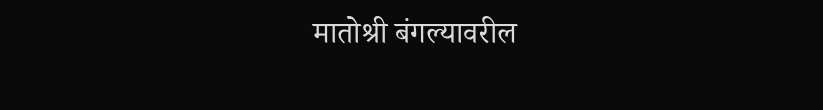मातोश्री बंगल्यावरील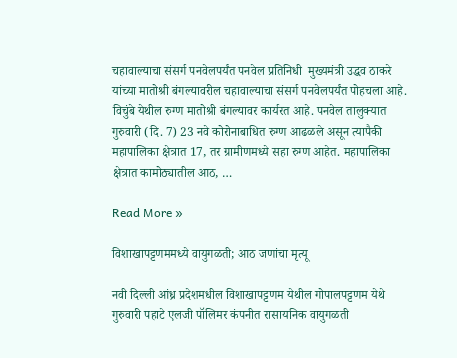चहावाल्याचा संसर्ग पनवेलपर्यंत पनवेल प्रतिनिधी  मुख्यमंत्री उद्धव ठाकरे यांच्या मातोश्री बंगल्यावरील चहावाल्याचा संसर्ग पनवेलपर्यंत पोहचला आहे. विचुंबे येथील रुग्ण मातोश्री बंगल्यावर कार्यरत आहे. पनवेल तालुक्यात गुरुवारी (दि. 7) 23 नवे कोरोनाबाधित रुग्ण आढळले असून त्यापैकी महापालिका क्षेत्रात 17, तर ग्रामीणमध्ये सहा रुग्ण आहेत. महापालिका क्षेत्रात कामोठ्यातील आठ, …

Read More »

विशाखापट्टणममध्ये वायुगळती; आठ जणांचा मृत्यू

नवी दिल्ली आंध्र प्रदेशमधील विशाखापट्टणम येथील गोपालपट्टणम येथे गुरुवारी पहाटे एलजी पॉलिमर कंपनीत रासायनिक वायुगळती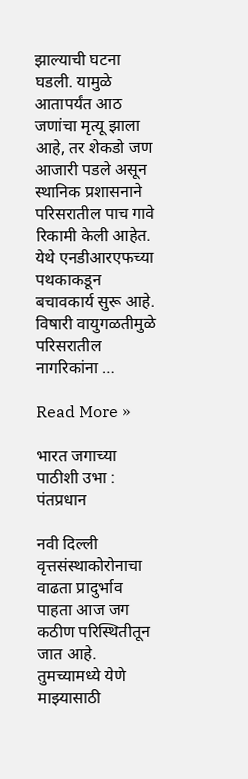झाल्याची घटना घडली. यामुळे आतापर्यंत आठ जणांचा मृत्यू झाला आहे, तर शेकडो जण आजारी पडले असून स्थानिक प्रशासनाने परिसरातील पाच गावे रिकामी केली आहेत. येथे एनडीआरएफच्या पथकाकडून बचावकार्य सुरू आहे. विषारी वायुगळतीमुळे परिसरातील नागरिकांना …

Read More »

भारत जगाच्या पाठीशी उभा : पंतप्रधान

नवी दिल्ली वृत्तसंस्थाकोरोनाचा वाढता प्रादुर्भाव पाहता आज जग कठीण परिस्थितीतून जात आहे. तुमच्यामध्ये येणे माझ्यासाठी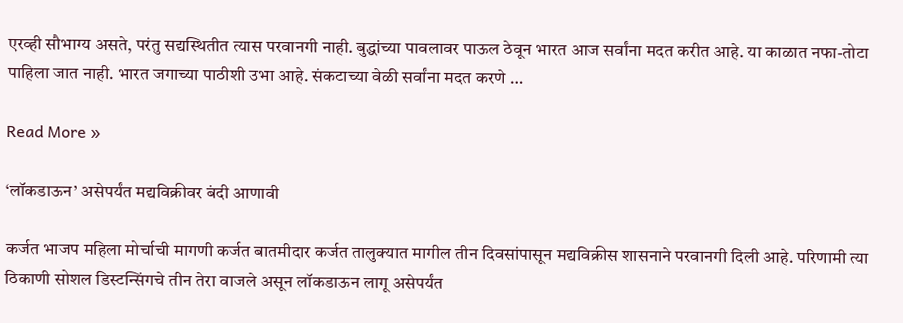एरव्ही सौभाग्य असते, परंतु सद्यस्थितीत त्यास परवानगी नाही. बुद्धांच्या पावलावर पाऊल ठेवून भारत आज सर्वांना मदत करीत आहे. या काळात नफा-तोटा पाहिला जात नाही. भारत जगाच्या पाठीशी उभा आहे. संकटाच्या वेळी सर्वांना मदत करणे …

Read More »

‘लॉकडाऊन’ असेपर्यंत मद्यविक्रीवर बंदी आणावी

कर्जत भाजप महिला मोर्चाची मागणी कर्जत बातमीदार कर्जत तालुक्यात मागील तीन दिवसांपासून मद्यविक्रीस शासनाने परवानगी दिली आहे. परिणामी त्या ठिकाणी सोशल डिस्टन्सिंगचे तीन तेरा वाजले असून लॉकडाऊन लागू असेपर्यंत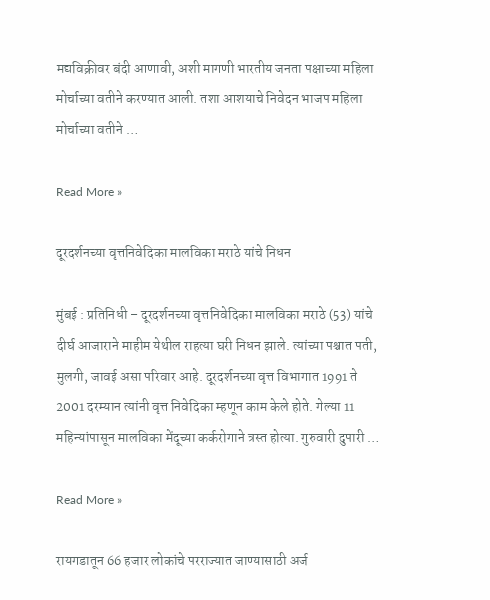मद्यविक्रीवर बंदी आणावी, अशी मागणी भारतीय जनता पक्षाच्या महिला मोर्चाच्या वतीने करण्यात आली. तशा आशयाचे निवेदन भाजप महिला मोर्चाच्या वतीने …

Read More »

दूरदर्शनच्या वृत्तनिवेदिका मालविका मराठे यांचे निधन

मुंबई : प्रतिनिधी – दूरदर्शनच्या वृत्तनिवेदिका मालविका मराठे (53) यांचे दीर्घ आजाराने माहीम येथील राहत्या घरी निधन झाले. त्यांच्या पश्चात पती, मुलगी, जावई असा परिवार आहे. दूरदर्शनच्या वृत्त विभागात 1991 ते 2001 दरम्यान त्यांनी वृत्त निवेदिका म्हणून काम केले होते. गेल्या 11 महिन्यांपासून मालविका मेंदूच्या कर्करोगाने त्रस्त होत्या. गुरुवारी दुपारी …

Read More »

रायगडातून 66 हजार लोकांचे परराज्यात जाण्यासाठी अर्ज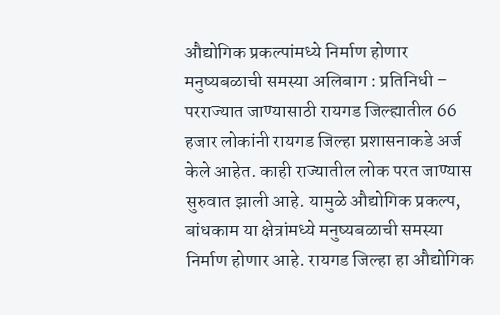औद्योगिक प्रकल्पांमध्ये निर्माण होणार मनुष्यबळाची समस्या अलिबाग : प्रतिनिधी – परराज्यात जाण्यासाठी रायगड जिल्ह्यातील 66 हजार लोकांनी रायगड जिल्हा प्रशासनाकडे अर्ज केले आहेत. काही राज्यातील लोक परत जाण्यास सुरुवात झाली आहे. यामुळे औद्योगिक प्रकल्प, बांधकाम या क्षेत्रांमध्ये मनुष्यबळाची समस्या निर्माण होणार आहे. रायगड जिल्हा हा औद्योगिक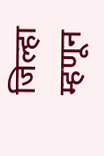जिल्हा म्हणून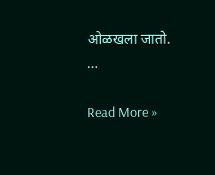ओळखला जातो.  …

Read More »